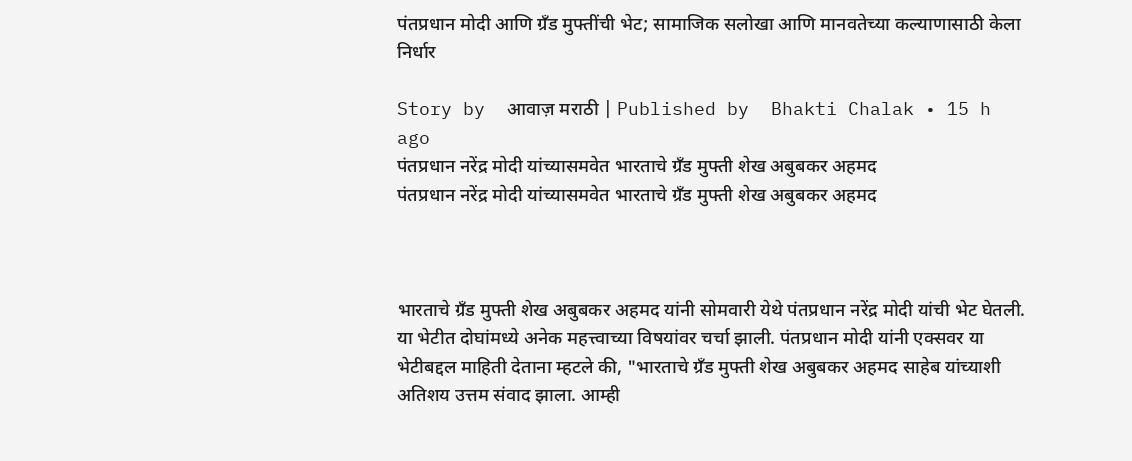पंतप्रधान मोदी आणि ग्रँड मुफ्तींची भेट; सामाजिक सलोखा आणि मानवतेच्या कल्याणासाठी केला निर्धार

Story by  आवाज़ मराठी | Published by  Bhakti Chalak • 15 h ago
पंतप्रधान नरेंद्र मोदी यांच्यासमवेत भारताचे ग्रँड मुफ्ती शेख अबुबकर अहमद
पंतप्रधान नरेंद्र मोदी यांच्यासमवेत भारताचे ग्रँड मुफ्ती शेख अबुबकर अहमद



भारताचे ग्रँड मुफ्ती शेख अबुबकर अहमद यांनी सोमवारी येथे पंतप्रधान नरेंद्र मोदी यांची भेट घेतली. या भेटीत दोघांमध्ये अनेक महत्त्वाच्या विषयांवर चर्चा झाली. पंतप्रधान मोदी यांनी एक्सवर या भेटीबद्दल माहिती देताना म्हटले की, "भारताचे ग्रँड मुफ्ती शेख अबुबकर अहमद साहेब यांच्याशी अतिशय उत्तम संवाद झाला. आम्ही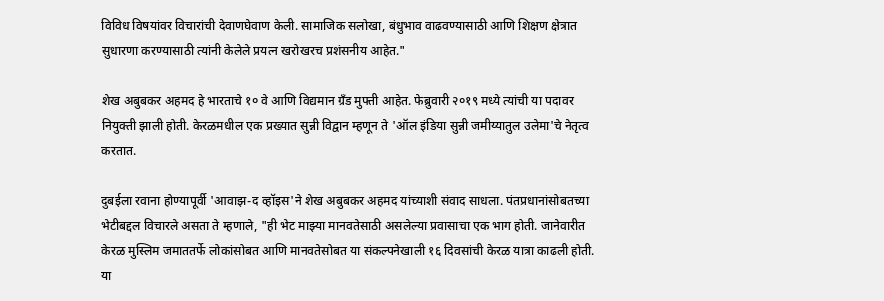विविध विषयांवर विचारांची देवाणघेवाण केली. सामाजिक सलोखा, बंधुभाव वाढवण्यासाठी आणि शिक्षण क्षेत्रात सुधारणा करण्यासाठी त्यांनी केलेले प्रयत्न खरोखरच प्रशंसनीय आहेत."

शेख अबुबकर अहमद हे भारताचे १० वे आणि विद्यमान ग्रँड मुफ्ती आहेत. फेब्रुवारी २०१९ मध्ये त्यांची या पदावर नियुक्ती झाली होती. केरळमधील एक प्रख्यात सुन्नी विद्वान म्हणून ते 'ऑल इंडिया सुन्नी जमीय्यातुल उलेमा'चे नेतृत्व करतात.

दुबईला रवाना होण्यापूर्वी 'आवाझ-द व्हॉइस'ने शेख अबुबकर अहमद यांच्याशी संवाद साधला. पंतप्रधानांसोबतच्या भेटीबद्दल विचारले असता ते म्हणाले, "ही भेट माझ्या मानवतेसाठी असलेल्या प्रवासाचा एक भाग होती. जानेवारीत केरळ मुस्लिम जमाततर्फे लोकांसोबत आणि मानवतेसोबत या संकल्पनेखाली १६ दिवसांची केरळ यात्रा काढली होती. या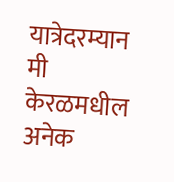यात्रेदरम्यान मी केरळमधील अनेक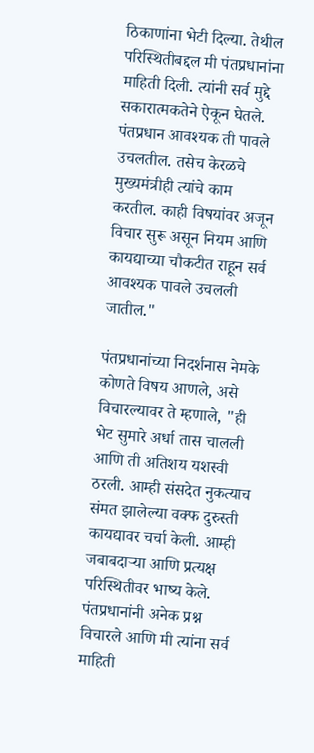ठिकाणांना भेटी दिल्या. तेथील परिस्थितीबद्दल मी पंतप्रधानांना माहिती दिली. त्यांनी सर्व मुद्दे सकारात्मकतेने ऐकून घेतले. पंतप्रधान आवश्यक ती पावले उचलतील. तसेच केरळचे मुख्यमंत्रीही त्यांचे काम करतील. काही विषयांवर अजून विचार सुरू असून नियम आणि कायद्याच्या चौकटीत राहून सर्व आवश्यक पावले उचलली जातील."

पंतप्रधानांच्या निदर्शनास नेमके कोणते विषय आणले, असे विचारल्यावर ते म्हणाले, "ही भेट सुमारे अर्धा तास चालली आणि ती अतिशय यशस्वी ठरली. आम्ही संसदेत नुकत्याच संमत झालेल्या वक्फ दुरुस्ती कायद्यावर चर्चा केली. आम्ही जबाबदाऱ्या आणि प्रत्यक्ष परिस्थितीवर भाष्य केले. पंतप्रधानांनी अनेक प्रश्न विचारले आणि मी त्यांना सर्व माहिती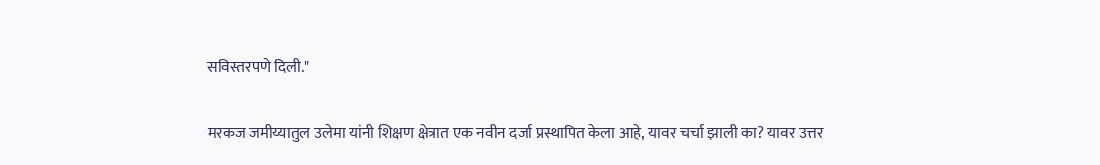सविस्तरपणे दिली."

मरकज जमीय्यातुल उलेमा यांनी शिक्षण क्षेत्रात एक नवीन दर्जा प्रस्थापित केला आहे, यावर चर्चा झाली का? यावर उत्तर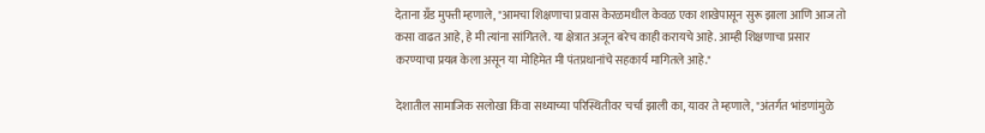देताना ग्रँड मुफ्ती म्हणाले, "आमचा शिक्षणाचा प्रवास केरळमधील केवळ एका शाखेपासून सुरू झाला आणि आज तो कसा वाढत आहे, हे मी त्यांना सांगितले. या क्षेत्रात अजून बरेच काही करायचे आहे. आम्ही शिक्षणाचा प्रसार करण्याचा प्रयत्न केला असून या मोहिमेत मी पंतप्रधानांचे सहकार्य मागितले आहे."

देशातील सामाजिक सलोखा किंवा सध्याच्या परिस्थितीवर चर्चा झाली का, यावर ते म्हणाले, "अंतर्गत भांडणांमुळे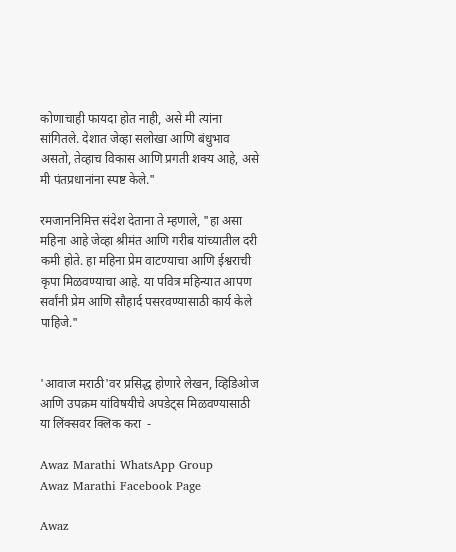कोणाचाही फायदा होत नाही, असे मी त्यांना सांगितले. देशात जेव्हा सलोखा आणि बंधुभाव असतो, तेव्हाच विकास आणि प्रगती शक्य आहे, असे मी पंतप्रधानांना स्पष्ट केले."

रमजाननिमित्त संदेश देताना ते म्हणाले, "हा असा महिना आहे जेव्हा श्रीमंत आणि गरीब यांच्यातील दरी कमी होते. हा महिना प्रेम वाटण्याचा आणि ईश्वराची कृपा मिळवण्याचा आहे. या पवित्र महिन्यात आपण सर्वांनी प्रेम आणि सौहार्द पसरवण्यासाठी कार्य केले पाहिजे."


'आवाज मराठी'वर प्रसिद्ध होणारे लेखन, व्हिडिओज आणि उपक्रम यांविषयीचे अपडेट्स मिळवण्यासाठी या लिंक्सवर क्लिक करा  -

Awaz Marathi WhatsApp Group
Awaz Marathi Facebook Page

Awaz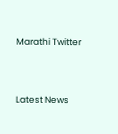Marathi Twitter



Latest News